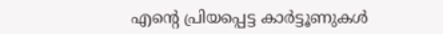എന്‍റെ പ്രിയപ്പെട്ട കാര്‍ട്ടൂണുകള്‍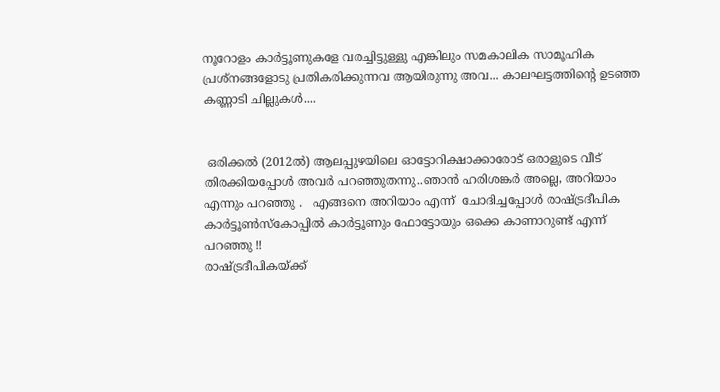നൂറോളം കാര്‍ട്ടൂണുകളേ വരച്ചിട്ടുള്ളു എങ്കിലും സമകാലിക സാമൂഹിക പ്രശ്നങ്ങളോടു പ്രതികരിക്കുന്നവ ആയിരുന്നു അവ... കാലഘട്ടത്തിന്‍റെ ഉടഞ്ഞ കണ്ണാടി ചില്ലുകള്‍....


 ഒരിക്കല്‍ (2012ല്‍) ആലപ്പുഴയിലെ ഓട്ടോറിക്ഷാക്കാരോട് ഒരാളുടെ വീട് തിരക്കിയപ്പോള്‍ അവര്‍ പറഞ്ഞുതന്നു..ഞാന്‍ ഹരിശങ്കര്‍ അല്ലെ, അറിയാം എന്നും പറഞ്ഞു .   എങ്ങനെ അറിയാം എന്ന്  ചോദിച്ചപ്പോള്‍ രാഷ്ട്രദീപിക കാര്‍ട്ടൂണ്‍സ്കോപ്പില്‍ കാര്‍ട്ടൂണും ഫോട്ടോയും ഒക്കെ കാണാറുണ്ട് എന്ന് പറഞ്ഞു !!
രാഷ്ട്രദീപികയ്ക്ക്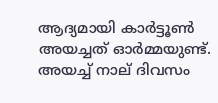ആദ്യമായി കാര്‍ട്ടൂണ്‍ അയച്ചത് ഓര്‍മ്മയുണ്ട്. അയച്ച് നാല് ദിവസം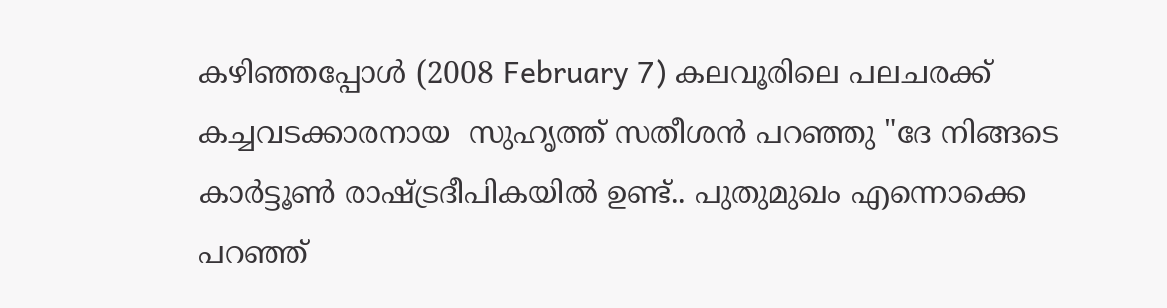കഴിഞ്ഞപ്പോള്‍ (2008 February 7) കലവൂരിലെ പലചരക്ക് കച്ചവടക്കാരനായ  സുഹൃത്ത് സതീശന്‍ പറഞ്ഞു "ദേ നിങ്ങടെ കാര്‍ട്ടൂണ്‍ രാഷ്ട്രദീപികയില്‍ ഉണ്ട്.. പുതുമുഖം എന്നൊക്കെ പറഞ്ഞ്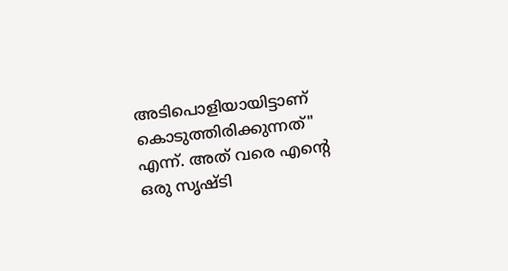അടിപൊളിയായിട്ടാണ് കൊടുത്തിരിക്കുന്നത്" എന്ന്. അത് വരെ എന്‍റെ ഒരു സൃഷ്ടി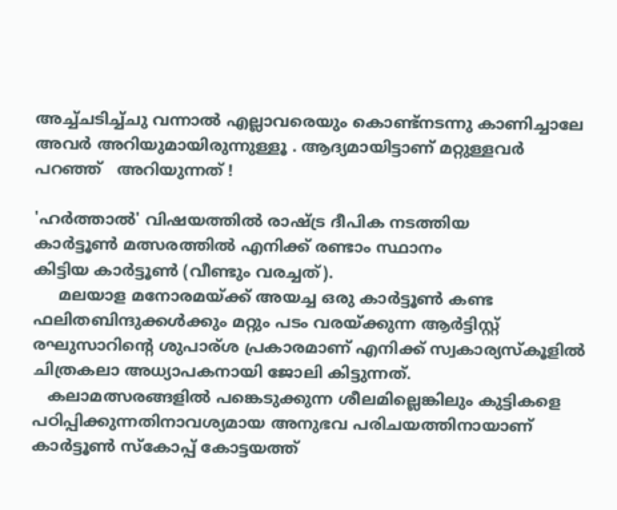അച്ച്ചടിച്ച്ചു വന്നാല്‍ എല്ലാവരെയും കൊണ്ട്നടന്നു കാണിച്ചാലേ അവര്‍ അറിയുമായിരുന്നുള്ളൂ . ആദ്യമായിട്ടാണ് മറ്റുള്ളവര്‍ പറഞ്ഞ്   അറിയുന്നത് !

'ഹര്‍ത്താല്‍' വിഷയത്തില്‍ രാഷ്ട്ര ദീപിക നടത്തിയ
കാര്‍ട്ടൂണ്‍ മത്സരത്തില്‍ എനിക്ക് രണ്ടാം സ്ഥാനം
കിട്ടിയ കാര്‍ട്ടൂണ്‍ (വീണ്ടും വരച്ചത്).
     മലയാള മനോരമയ്ക്ക് അയച്ച ഒരു കാര്‍ട്ടൂണ്‍ കണ്ട ഫലിതബിന്ദുക്കള്‍ക്കും മറ്റും പടം വരയ്ക്കുന്ന ആര്‍ട്ടിസ്റ്റ് രഘുസാറിന്‍റെ ശുപാര്ശ പ്രകാരമാണ് എനിക്ക് സ്വകാര്യസ്കൂളില്‍  ചിത്രകലാ അധ്യാപകനായി ജോലി കിട്ടുന്നത്.
   കലാമത്സരങ്ങളില്‍ പങ്കെടുക്കുന്ന ശീലമില്ലെങ്കിലും കുട്ടികളെ പഠിപ്പിക്കുന്നതിനാവശ്യമായ അനുഭവ പരിചയത്തിനായാണ് കാര്‍ട്ടൂണ്‍ സ്കോപ്പ് കോട്ടയത്ത്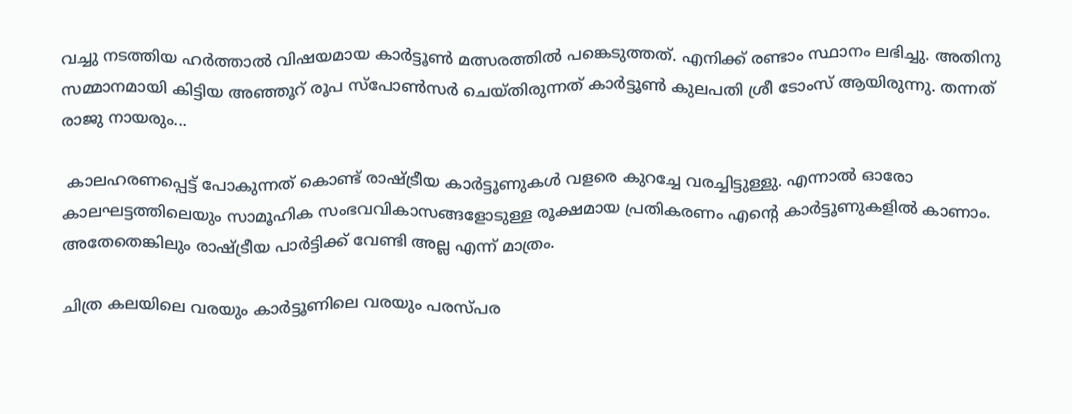വച്ചു നടത്തിയ ഹര്‍ത്താല്‍ വിഷയമായ കാര്‍ട്ടൂണ്‍ മത്സരത്തില്‍ പങ്കെടുത്തത്. എനിക്ക് രണ്ടാം സ്ഥാനം ലഭിച്ചു. അതിനു  സമ്മാനമായി കിട്ടിയ അഞ്ഞൂറ് രൂപ സ്പോണ്‍സര്‍ ചെയ്തിരുന്നത് കാര്‍ട്ടൂണ്‍ കുലപതി ശ്രീ ടോംസ് ആയിരുന്നു. തന്നത് രാജു നായരും...

 കാലഹരണപ്പെട്ട് പോകുന്നത് കൊണ്ട് രാഷ്ട്രീയ കാര്‍ട്ടൂണുകള്‍ വളരെ കുറച്ചേ വരച്ചിട്ടുള്ളു. എന്നാല്‍ ഓരോ കാലഘട്ടത്തിലെയും സാമൂഹിക സംഭവവികാസങ്ങളോടുള്ള രൂക്ഷമായ പ്രതികരണം എന്‍റെ കാര്‍ട്ടൂണുകളില്‍ കാണാം. അതേതെങ്കിലും രാഷ്ട്രീയ പാര്‍ട്ടിക്ക് വേണ്ടി അല്ല എന്ന് മാത്രം.

ചിത്ര കലയിലെ വരയും കാര്‍ട്ടൂണിലെ വരയും പരസ്പര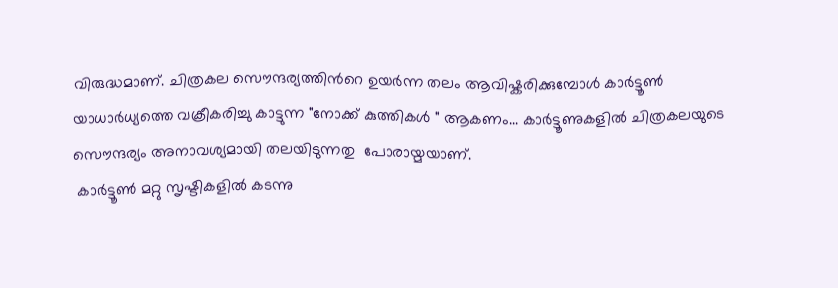വിരുദ്ധമാണ്. ചിത്രകല സൌന്ദര്യത്തിന്‍റെ ഉയര്‍ന്ന തലം ആവിഷ്കരിക്കുമ്പോള്‍ കാര്‍ട്ടൂണ്‍ യാധാര്‍ധ്യത്തെ വക്രീകരിച്ചു കാട്ടുന്ന "നോക്ക് കുത്തികള്‍ " ആകണം... കാര്‍ട്ടൂണുകളില്‍ ചിത്രകലയുടെ സൌന്ദര്യം അനാവശ്യമായി തലയിടുന്നതു  പോരായ്മയാണ്.
 കാര്‍ട്ടൂണ്‍ മറ്റു സൃഷ്ടികളില്‍ കടന്നു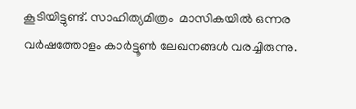കൂടിയിട്ടുണ്ട്. സാഹിത്യമിത്രം  മാസികയില്‍ ഒന്നര വര്‍ഷത്തോളം കാര്‍ട്ടൂണ്‍ ലേഖനങ്ങള്‍ വരച്ചിരുന്നു.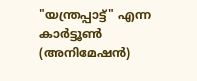"യന്ത്രപ്പാട്ട്" എന്ന കാര്‍ട്ടൂണ്‍ (അനിമേഷന്‍)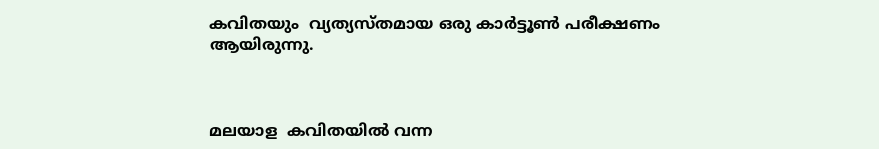കവിതയും  വ്യത്യസ്തമായ ഒരു കാര്‍ട്ടൂണ്‍ പരീക്ഷണം ആയിരുന്നു.



മലയാള  കവിതയില്‍ വന്ന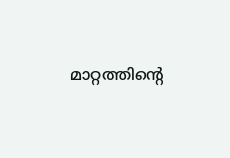മാറ്റത്തിന്‍റെ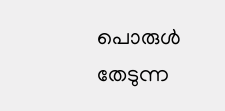പൊരുള്‍ തേടുന്ന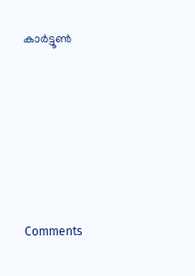കാര്‍ട്ടൂണ്‍






Comments